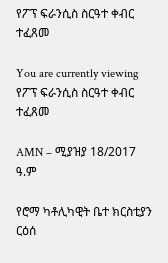የፖፕ ፍራንሲስ ስርዓተ ቀብር ተፈጸመ

You are currently viewing የፖፕ ፍራንሲስ ስርዓተ ቀብር ተፈጸመ

AMN – ሚያዝያ 18/2017 ዓ.ም

የሮማ ካቶሊካዊት ቤተ ክርስቲያን ርዕሰ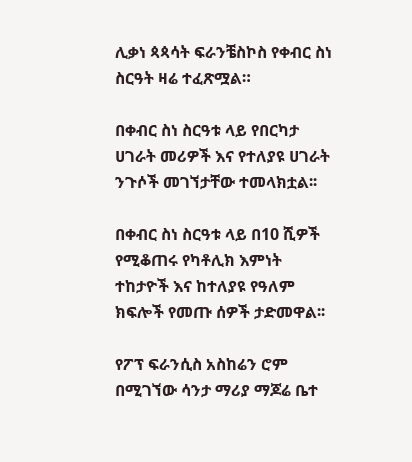ሊቃነ ጳጳሳት ፍራንቼስኮስ የቀብር ስነ ስርዓት ዛሬ ተፈጽሟል።

በቀብር ስነ ስርዓቱ ላይ የበርካታ ሀገራት መሪዎች እና የተለያዩ ሀገራት ንጉሶች መገኘታቸው ተመላክቷል፡፡

በቀብር ስነ ስርዓቱ ላይ በ10 ሺዎች የሚቆጠሩ የካቶሊክ እምነት ተከታዮች እና ከተለያዩ የዓለም ክፍሎች የመጡ ሰዎች ታድመዋል፡፡

የፖፕ ፍራንሲስ አስከሬን ሮም በሚገኘው ሳንታ ማሪያ ማጆሬ ቤተ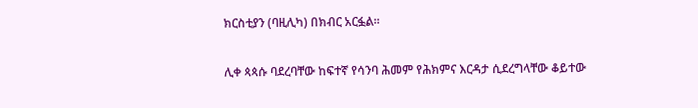ክርስቲያን (ባዚሊካ) በክብር አርፏል።

ሊቀ ጳጳሱ ባደረባቸው ከፍተኛ የሳንባ ሕመም የሕክምና እርዳታ ሲደረግላቸው ቆይተው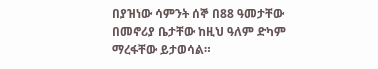በያዝነው ሳምንት ሰኞ በ88 ዓመታቸው በመኖሪያ ቤታቸው ከዚህ ዓለም ድካም ማረፋቸው ይታወሳል።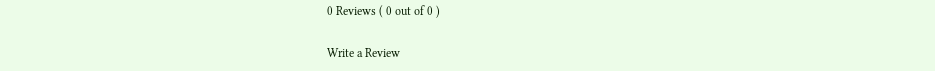0 Reviews ( 0 out of 0 )

Write a Review